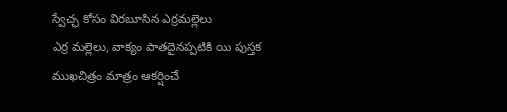స్వేచ్ఛ కోసం విరబూసిన ఎర్రమల్లెలు
ఎర్ర మల్లెలు, వాక్యం పాతదైనప్పటికి యి పుస్తక ముఖచిత్రం మాత్రం ఆకర్షించే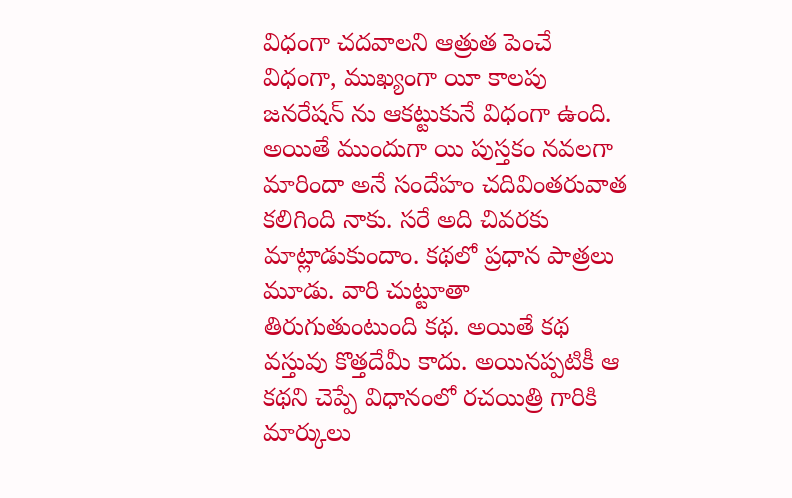విధంగా చదవాలని ఆత్రుత పెంచే విధంగా, ముఖ్యంగా యీ కాలపు జనరేషన్ ను ఆకట్టుకునే విధంగా ఉంది. అయితే ముందుగా యి పుస్తకం నవలగా మారిందా అనే సందేహం చదివింతరువాత కలిగింది నాకు. సరే అది చివరకు మాట్లాడుకుందాం. కథలో ప్రధాన పాత్రలు మూడు. వారి చుట్టూతా తిరుగుతుంటుంది కథ. అయితే కథ వస్తువు కొత్తదేమీ కాదు. అయినప్పటికీ ఆ కథని చెప్పే విధానంలో రచయిత్రి గారికి మార్కులు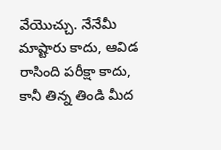వేయొచ్చు. నేనేమీ మాష్టారు కాదు, ఆవిడ రాసింది పరీక్షా కాదు, కానీ తిన్న తిండి మీద